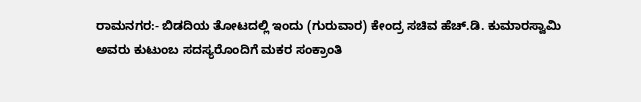ರಾಮನಗರ:- ಬಿಡದಿಯ ತೋಟದಲ್ಲಿ ಇಂದು (ಗುರುವಾರ) ಕೇಂದ್ರ ಸಚಿವ ಹೆಚ್.ಡಿ. ಕುಮಾರಸ್ವಾಮಿ ಅವರು ಕುಟುಂಬ ಸದಸ್ಯರೊಂದಿಗೆ ಮಕರ ಸಂಕ್ರಾಂತಿ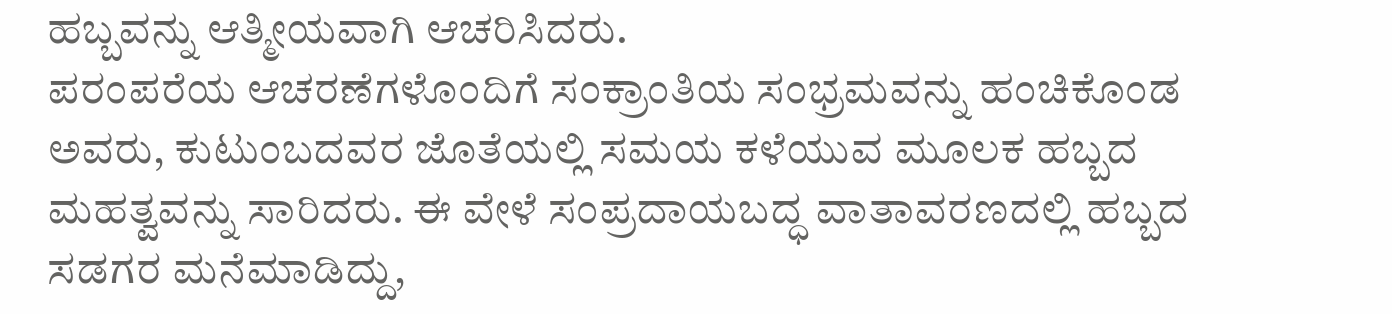ಹಬ್ಬವನ್ನು ಆತ್ಮೀಯವಾಗಿ ಆಚರಿಸಿದರು.
ಪರಂಪರೆಯ ಆಚರಣೆಗಳೊಂದಿಗೆ ಸಂಕ್ರಾಂತಿಯ ಸಂಭ್ರಮವನ್ನು ಹಂಚಿಕೊಂಡ ಅವರು, ಕುಟುಂಬದವರ ಜೊತೆಯಲ್ಲಿ ಸಮಯ ಕಳೆಯುವ ಮೂಲಕ ಹಬ್ಬದ ಮಹತ್ವವನ್ನು ಸಾರಿದರು. ಈ ವೇಳೆ ಸಂಪ್ರದಾಯಬದ್ಧ ವಾತಾವರಣದಲ್ಲಿ ಹಬ್ಬದ ಸಡಗರ ಮನೆಮಾಡಿದ್ದು,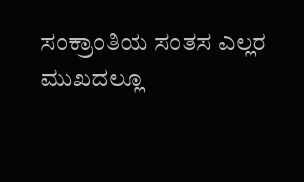ಸಂಕ್ರಾಂತಿಯ ಸಂತಸ ಎಲ್ಲರ ಮುಖದಲ್ಲೂ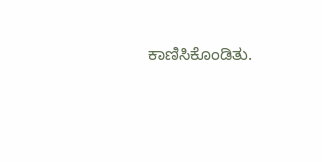ಕಾಣಿಸಿಕೊಂಡಿತು.